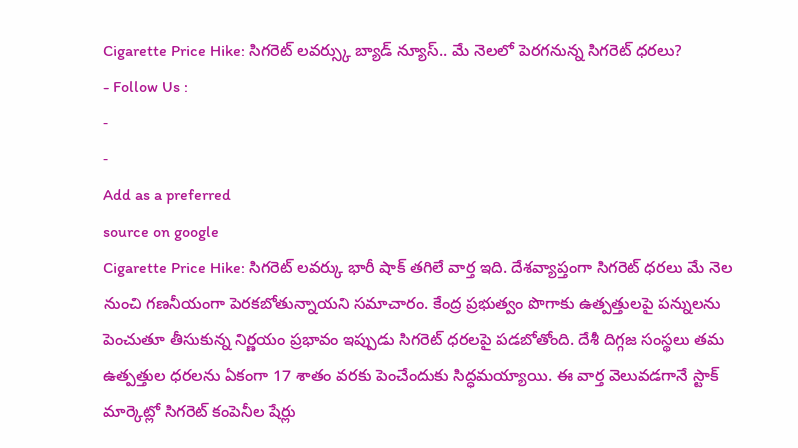Cigarette Price Hike: సిగరెట్ లవర్స్కు బ్యాడ్ న్యూస్.. మే నెలలో పెరగనున్న సిగరెట్ ధరలు?
- Follow Us :
-
-
Add as a preferred
source on google
Cigarette Price Hike: సిగరెట్ లవర్కు భారీ షాక్ తగిలే వార్త ఇది. దేశవ్యాప్తంగా సిగరెట్ ధరలు మే నెల నుంచి గణనీయంగా పెరకబోతున్నాయని సమాచారం. కేంద్ర ప్రభుత్వం పొగాకు ఉత్పత్తులపై పన్నులను పెంచుతూ తీసుకున్న నిర్ణయం ప్రభావం ఇప్పుడు సిగరెట్ ధరలపై పడబోతోంది. దేశీ దిగ్గజ సంస్థలు తమ ఉత్పత్తుల ధరలను ఏకంగా 17 శాతం వరకు పెంచేందుకు సిద్ధమయ్యాయి. ఈ వార్త వెలువడగానే స్టాక్ మార్కెట్లో సిగరెట్ కంపెనీల షేర్లు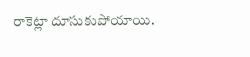రాకెట్లా దూసుకుపోయాయి.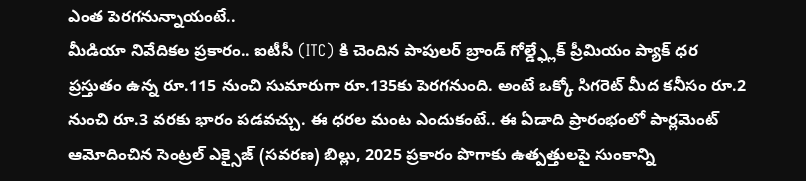ఎంత పెరగనున్నాయంటే..
మీడియా నివేదికల ప్రకారం.. ఐటీసీ (ITC) కి చెందిన పాపులర్ బ్రాండ్ గోల్డ్ఫ్లేక్ ప్రీమియం ప్యాక్ ధర ప్రస్తుతం ఉన్న రూ.115 నుంచి సుమారుగా రూ.135కు పెరగనుంది. అంటే ఒక్కో సిగరెట్ మీద కనీసం రూ.2 నుంచి రూ.3 వరకు భారం పడవచ్చు. ఈ ధరల మంట ఎందుకంటే.. ఈ ఏడాది ప్రారంభంలో పార్లమెంట్ ఆమోదించిన సెంట్రల్ ఎక్సైజ్ (సవరణ) బిల్లు, 2025 ప్రకారం పొగాకు ఉత్పత్తులపై సుంకాన్ని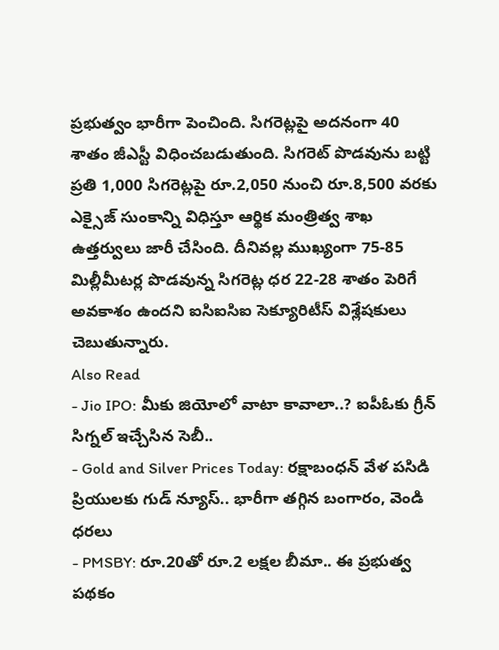ప్రభుత్వం భారీగా పెంచింది. సిగరెట్లపై అదనంగా 40 శాతం జీఎస్టీ విధించబడుతుంది. సిగరెట్ పొడవును బట్టి ప్రతి 1,000 సిగరెట్లపై రూ.2,050 నుంచి రూ.8,500 వరకు ఎక్సైజ్ సుంకాన్ని విధిస్తూ ఆర్థిక మంత్రిత్వ శాఖ ఉత్తర్వులు జారీ చేసింది. దీనివల్ల ముఖ్యంగా 75-85 మిల్లీమీటర్ల పొడవున్న సిగరెట్ల ధర 22-28 శాతం పెరిగే అవకాశం ఉందని ఐసిఐసిఐ సెక్యూరిటీస్ విశ్లేషకులు చెబుతున్నారు.
Also Read
- Jio IPO: మీకు జియోలో వాటా కావాలా..? ఐపీఓకు గ్రీన్ సిగ్నల్ ఇచ్చేసిన సెబీ..
- Gold and Silver Prices Today: రక్షాబంధన్ వేళ పసిడి ప్రియులకు గుడ్ న్యూస్.. భారీగా తగ్గిన బంగారం, వెండి ధరలు
- PMSBY: రూ.20తో రూ.2 లక్షల బీమా.. ఈ ప్రభుత్వ పథకం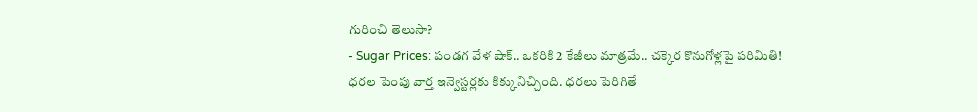గురించి తెలుసా?
- Sugar Prices: పండగ వేళ షాక్.. ఒకరికి 2 కేజీలు మాత్రమే.. చక్కెర కొనుగోళ్లపై పరిమితి!
ధరల పెంపు వార్త ఇన్వెస్టర్లకు కిక్కునిచ్చింది. ధరలు పెరిగితే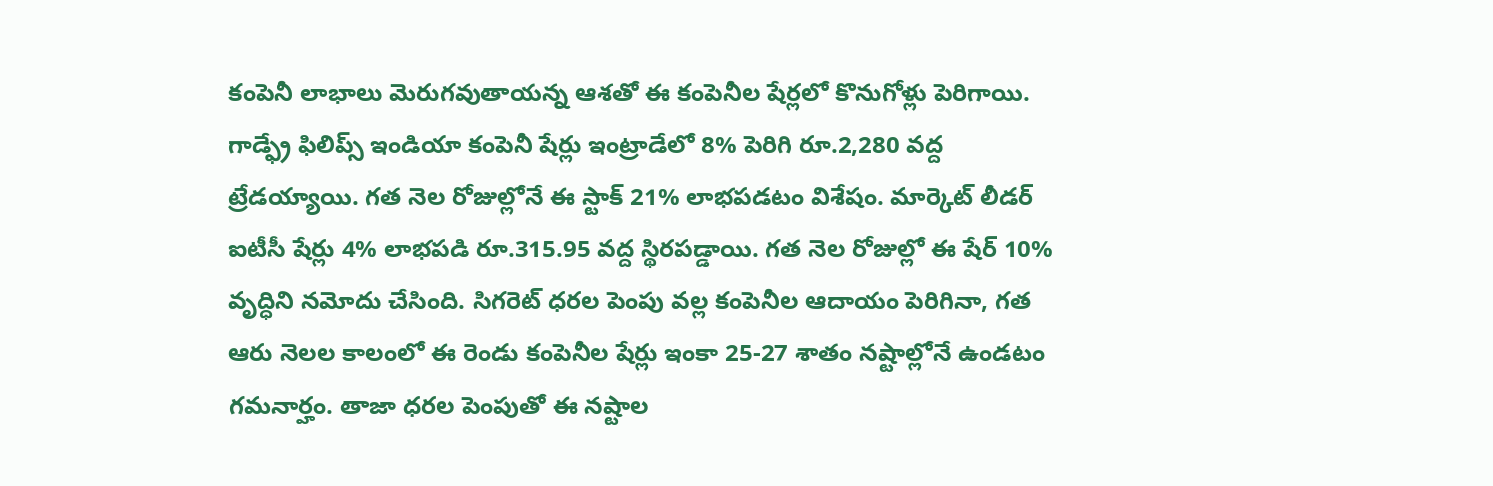కంపెనీ లాభాలు మెరుగవుతాయన్న ఆశతో ఈ కంపెనీల షేర్లలో కొనుగోళ్లు పెరిగాయి. గాడ్ఫ్రే ఫిలిప్స్ ఇండియా కంపెనీ షేర్లు ఇంట్రాడేలో 8% పెరిగి రూ.2,280 వద్ద ట్రేడయ్యాయి. గత నెల రోజుల్లోనే ఈ స్టాక్ 21% లాభపడటం విశేషం. మార్కెట్ లీడర్ ఐటీసీ షేర్లు 4% లాభపడి రూ.315.95 వద్ద స్థిరపడ్డాయి. గత నెల రోజుల్లో ఈ షేర్ 10% వృద్ధిని నమోదు చేసింది. సిగరెట్ ధరల పెంపు వల్ల కంపెనీల ఆదాయం పెరిగినా, గత ఆరు నెలల కాలంలో ఈ రెండు కంపెనీల షేర్లు ఇంకా 25-27 శాతం నష్టాల్లోనే ఉండటం గమనార్హం. తాజా ధరల పెంపుతో ఈ నష్టాల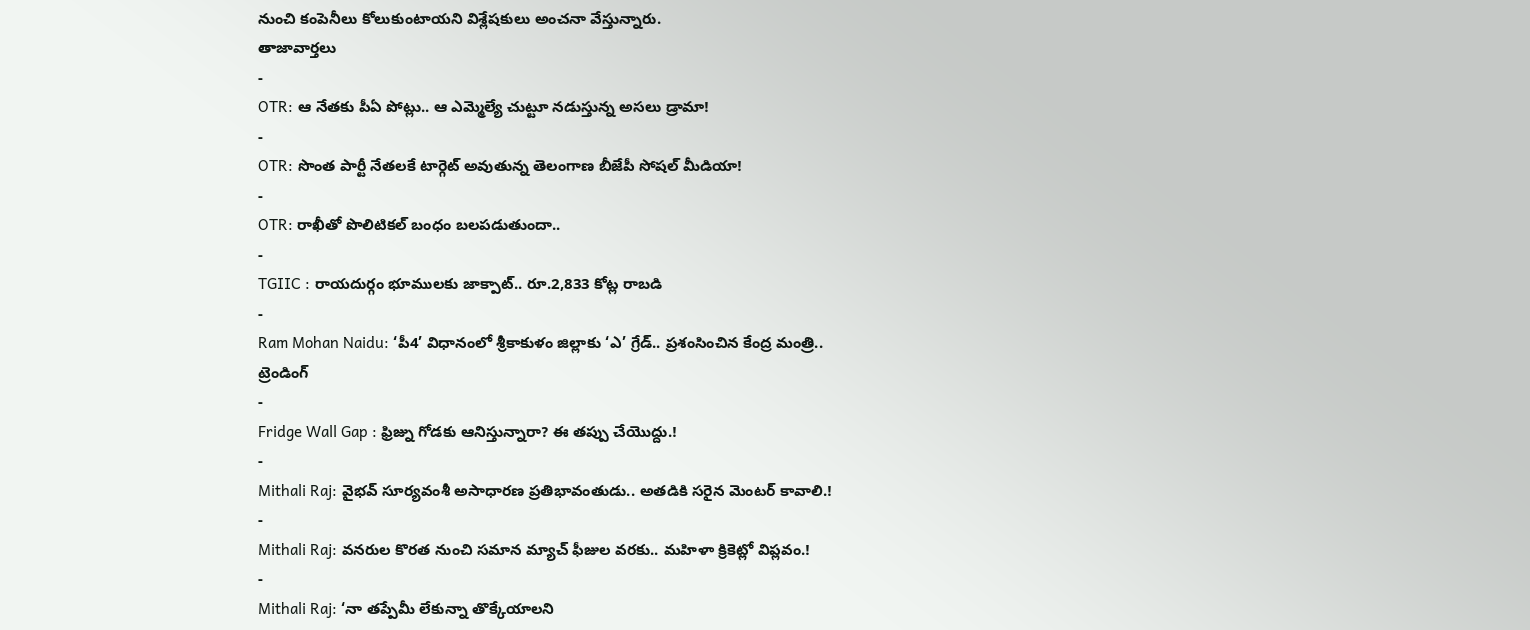నుంచి కంపెనీలు కోలుకుంటాయని విశ్లేషకులు అంచనా వేస్తున్నారు.
తాజావార్తలు
-
OTR: ఆ నేతకు పీఏ పోట్లు.. ఆ ఎమ్మెల్యే చుట్టూ నడుస్తున్న అసలు డ్రామా!
-
OTR: సొంత పార్టీ నేతలకే టార్గెట్ అవుతున్న తెలంగాణ బీజేపీ సోషల్ మీడియా!
-
OTR: రాఖీతో పొలిటికల్ బంధం బలపడుతుందా..
-
TGIIC : రాయదుర్గం భూములకు జాక్పాట్.. రూ.2,833 కోట్ల రాబడి
-
Ram Mohan Naidu: ‘పీ4’ విధానంలో శ్రీకాకుళం జిల్లాకు ‘ఎ’ గ్రేడ్.. ప్రశంసించిన కేంద్ర మంత్రి..
ట్రెండింగ్
-
Fridge Wall Gap : ఫ్రిజ్ను గోడకు ఆనిస్తున్నారా? ఈ తప్పు చేయొద్దు.!
-
Mithali Raj: వైభవ్ సూర్యవంశీ అసాధారణ ప్రతిభావంతుడు.. అతడికి సరైన మెంటర్ కావాలి.!
-
Mithali Raj: వనరుల కొరత నుంచి సమాన మ్యాచ్ ఫీజుల వరకు.. మహిళా క్రికెట్లో విప్లవం.!
-
Mithali Raj: ‘నా తప్పేమీ లేకున్నా తొక్కేయాలని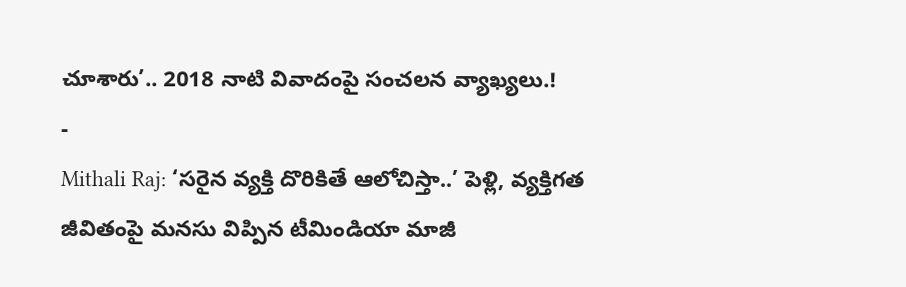చూశారు’.. 2018 నాటి వివాదంపై సంచలన వ్యాఖ్యలు.!
-
Mithali Raj: ‘సరైన వ్యక్తి దొరికితే ఆలోచిస్తా..’ పెళ్లి, వ్యక్తిగత జీవితంపై మనసు విప్పిన టీమిండియా మాజీ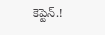కెప్టెన్.!